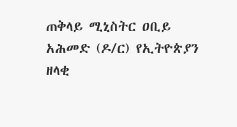ጠቅላይ ሚኒስትር ዐቢይ አሕመድ (ዶ/ር) የኢትዮጵያን ዘላቂ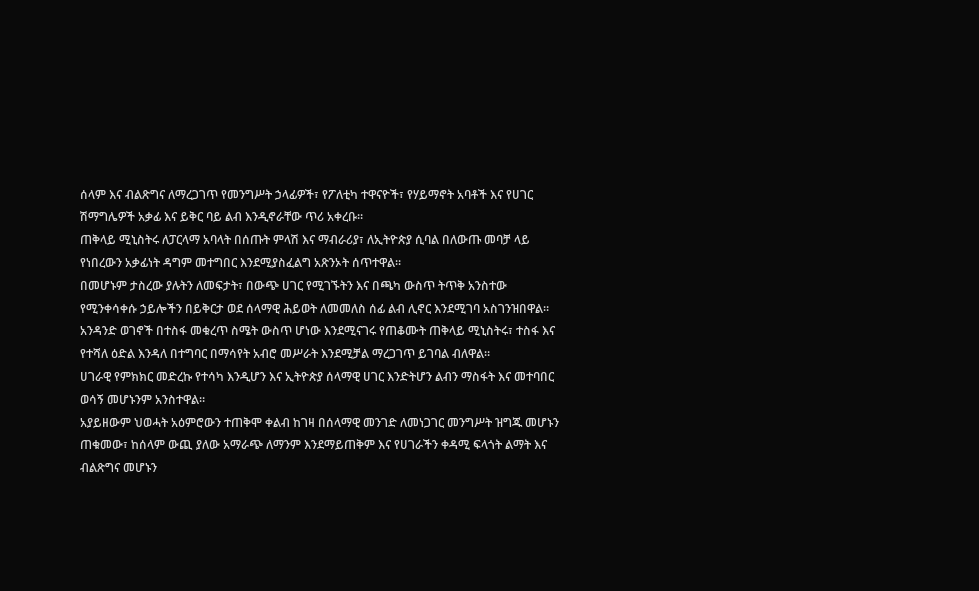ሰላም እና ብልጽግና ለማረጋገጥ የመንግሥት ኃላፊዎች፣ የፖለቲካ ተዋናዮች፣ የሃይማኖት አባቶች እና የሀገር ሽማግሌዎች አቃፊ እና ይቅር ባይ ልብ እንዲኖራቸው ጥሪ አቀረቡ።
ጠቅላይ ሚኒስትሩ ለፓርላማ አባላት በሰጡት ምላሽ እና ማብራሪያ፣ ለኢትዮጵያ ሲባል በለውጡ መባቻ ላይ የነበረውን አቃፊነት ዳግም መተግበር እንደሚያስፈልግ አጽንኦት ሰጥተዋል።
በመሆኑም ታስረው ያሉትን ለመፍታት፣ በውጭ ሀገር የሚገኙትን እና በጫካ ውስጥ ትጥቅ አንስተው የሚንቀሳቀሱ ኃይሎችን በይቅርታ ወደ ሰላማዊ ሕይወት ለመመለስ ሰፊ ልብ ሊኖር እንደሚገባ አስገንዝበዋል።
አንዳንድ ወገኖች በተስፋ መቁረጥ ስሜት ውስጥ ሆነው እንደሚናገሩ የጠቆሙት ጠቅላይ ሚኒስትሩ፣ ተስፋ እና የተሻለ ዕድል እንዳለ በተግባር በማሳየት አብሮ መሥራት እንደሚቻል ማረጋገጥ ይገባል ብለዋል።
ሀገራዊ የምክክር መድረኩ የተሳካ እንዲሆን እና ኢትዮጵያ ሰላማዊ ሀገር እንድትሆን ልብን ማስፋት እና መተባበር ወሳኝ መሆኑንም አንስተዋል።
አያይዘውም ህወሓት አዕምሮውን ተጠቅሞ ቀልብ ከገዛ በሰላማዊ መንገድ ለመነጋገር መንግሥት ዝግጁ መሆኑን ጠቁመው፣ ከሰላም ውጪ ያለው አማራጭ ለማንም እንደማይጠቅም እና የሀገራችን ቀዳሚ ፍላጎት ልማት እና ብልጽግና መሆኑን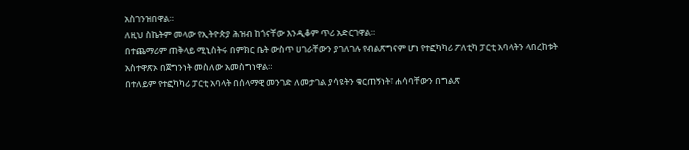አስገንዝበዋል።
ለዚህ ስኬትም መላው የኢትዮጵያ ሕዝብ ከጎናቸው እንዲቆም ጥሪ አድርገዋል።
በተጨማሪም ጠቅላይ ሚኒስትሩ በምክር ቤት ውስጥ ሀገራቸውን ያገለገሉ የብልጽግናም ሆነ የተፎካካሪ ፖለቲካ ፓርቲ አባላትን ላበረከቱት አስተዋጽኦ በጀግንነት መስለው አመስግነዋል።
በተለይም የተፎካካሪ ፓርቲ አባላት በሰላማዊ መንገድ ለመታገል ያሳዩትን ቁርጠኝነት፣ ሐሳባቸውን በግልጽ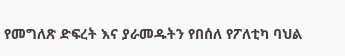የመግለጽ ድፍረት እና ያራመዱትን የበሰለ የፖለቲካ ባህል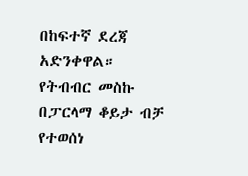በከፍተኛ ደረጃ አድንቀዋል።
የትብብር መስኩ በፓርላማ ቆይታ ብቻ የተወሰነ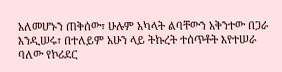አለመሆኑን ጠቅሰው፣ ሁሉም አካላት ልባቸውን አቅንተው በጋራ እንዲሠሩ፣ በተለይም አሁን ላይ ትኩረት ተሰጥቶት እየተሠራ ባለው የኮሪደር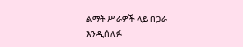ልማት ሥራዎች ላይ በጋራ እንዲሰለፉ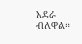አደራ ብለዋል።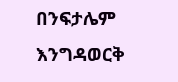በንፍታሌም እንግዳወርቅ